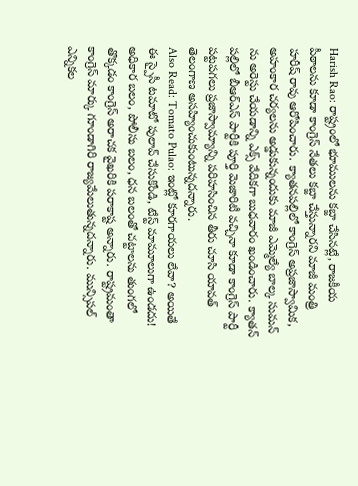Harish Rao: రాష్ట్రంలో భూములను కబ్జా చేసినట్లే, రాజకీయ పీఠాలను కూడా కాంగ్రెస్ నేతలు కబ్జా చేస్తున్నారని మాజీ మంత్రి హరీష్ రావు ఆరోపించారు. క్యాతనపల్లిలో కాంగ్రెస్ అప్రజాస్వామిక, అహంకార చర్యలను అడ్డుకున్నందుకు మాజీ ఎమ్మెల్యే బాల్క సుమన్ ను అరెస్టు చేయడాన్ని ఎక్స్ వేదికగా బుధవారం ఖండించారు. క్యాతన్ పల్లిలో బీఆర్ఎస్ పార్టీకి పూర్తి మెజారిటీ వచ్చినా కూడా కాంగ్రెస్ పార్టీ పట్టపగలు ప్రజాస్వామ్యాన్ని పరిహసించిన తీరు చూసి యావత్ తెలంగాణ అసహ్యించుకుంటున్నదన్నారు.
Also Read: Tomato Pulao: ఇంట్లో కూరగాయలు లేవా? అయితే ఈ స్పైసీ టమాటో పులావ్ చేసుకోండి, టేస్ట్ మామూలుగా ఉండదు!
అధికార బలం, పోలీసు బలం, ధన బలంతో చట్టాలను తుంగలో తొక్కడం కాంగ్రెస్ అరాచక వైఖరికి పరాకాష్ట అన్నారు. రాష్ట్రమంతా కాంగ్రెస్ మార్కు గూండాగిరి రాజ్యమేలుతున్నదన్నారు. మున్సిపల్ ఎన్నికల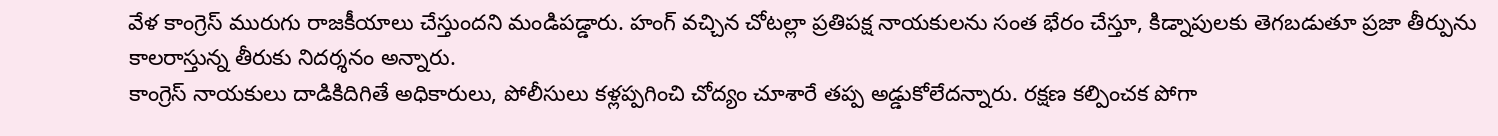వేళ కాంగ్రెస్ మురుగు రాజకీయాలు చేస్తుందని మండిపడ్డారు. హంగ్ వచ్చిన చోటల్లా ప్రతిపక్ష నాయకులను సంత భేరం చేస్తూ, కిడ్నాపులకు తెగబడుతూ ప్రజా తీర్పును కాలరాస్తున్న తీరుకు నిదర్శనం అన్నారు.
కాంగ్రెస్ నాయకులు దాడికిదిగితే అధికారులు, పోలీసులు కళ్లప్పగించి చోద్యం చూశారే తప్ప అడ్డుకోలేదన్నారు. రక్షణ కల్పించక పోగా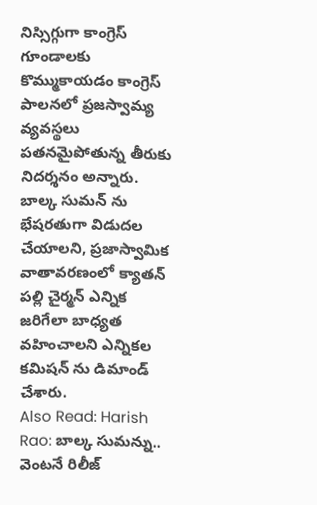నిస్సిగ్గుగా కాంగ్రెస్ గూండాలకు కొమ్ముకాయడం కాంగ్రెస్ పాలనలో ప్రజస్వామ్య వ్యవస్థలు పతనమైపోతున్న తీరుకు నిదర్శనం అన్నారు. బాల్క సుమన్ ను భేషరతుగా విడుదల చేయాలని, ప్రజాస్వామిక వాతావరణంలో క్యాతన్ పల్లి చైర్మన్ ఎన్నిక జరిగేలా బాధ్యత వహించాలని ఎన్నికల కమిషన్ ను డిమాండ్ చేశారు.
Also Read: Harish Rao: బాల్క సుమన్ను.. వెంటనే రిలీజ్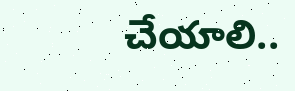చేయాలి..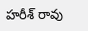హరీశ్ రావు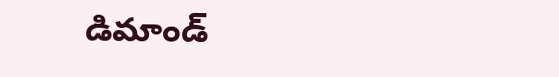డిమాండ్